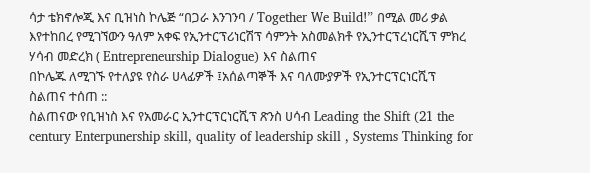ሳታ ቴክኖሎጂ እና ቢዝነስ ኮሌጅ “በጋራ እንገንባ / Together We Build!” በሚል መሪ ቃል እየተከበረ የሚገኘውን ዓለም አቀፍ የኢንተርፕሪነርሽፕ ሳምንት አስመልክቶ የኢንተርፕረነርሺፕ ምክረ ሃሳብ መድረክ ( Entrepreneurship Dialogue) እና ስልጠና
በኮሌጁ ለሚገኙ የተለያዩ የስራ ሀላፊዎች ፤አሰልጣኞች እና ባለሙያዎች የኢንተርፕርነርሺፕ ስልጠና ተሰጠ ::
ስልጠናው የቢዝነስ እና የአመራር ኢንተርፕርነርሺፕ ጽንስ ሀሳብ Leading the Shift (21 the century Enterpunership skill, quality of leadership skill , Systems Thinking for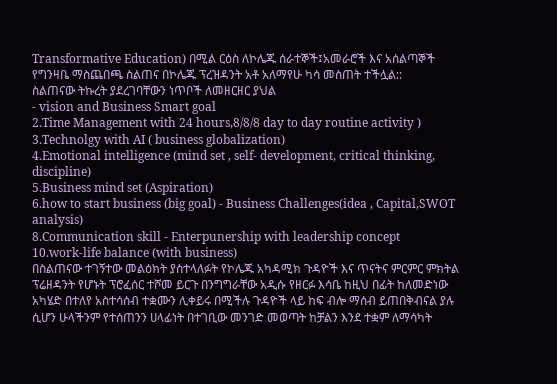Transformative Education) በሚል ርዕስ ለኮሌጁ ሰራተኞች፤አመራሮች እና አሰልጣኞች የግንዛቤ ማስጨበጫ ስልጠና በኮሌጁ ፕረዝዳንት አቶ አለማየሁ ካሳ መስጠት ተችሏል::
ስልጠናው ትኩረት ያደረገባቸውን ነጥቦች ለመዘርዘር ያህል
- vision and Business Smart goal
2.Time Management with 24 hours,8/8/8 day to day routine activity )
3.Technolgy with AI ( business globalization)
4.Emotional intelligence (mind set , self- development, critical thinking, discipline)
5.Business mind set (Aspiration)
6.how to start business (big goal) - Business Challenges(idea , Capital,SWOT analysis)
8.Communication skill - Enterpunership with leadership concept
10.work-life balance (with business)
በስልጠናው ተገኝተው መልዕክት ያስተላለፉት የኮሌጁ አካዳሚክ ጉዳዮች እና ጥናትና ምርምር ምክትል
ፕሬዘዳንት የሆኑት ፕሮፈሰር ተሾመ ይርጉ በንግግራቸው አዲሱ የዘርፉ እሳቤ ከዚህ በፊት ከለመድነው አካሄድ በተለየ አስተሳሰብ ተቋሙን ሊቀይሩ በሚችሉ ጉዳዮች ላይ ከፍ ብሎ ማሰብ ይጠበቅብናል ያሉ ሲሆን ሁላችንም የተሰጠንን ሀላፊነት በተገቢው መንገድ መወጣት ከቻልን እንደ ተቋም ለማሳካት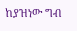ከያዝነው ግብ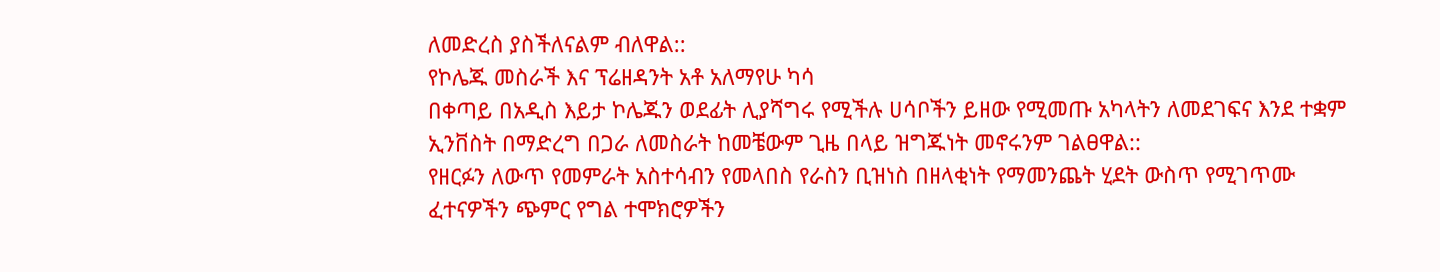ለመድረስ ያስችለናልም ብለዋል::
የኮሌጁ መስራች እና ፕሬዘዳንት አቶ አለማየሁ ካሳ
በቀጣይ በአዲስ እይታ ኮሌጁን ወደፊት ሊያሻግሩ የሚችሉ ሀሳቦችን ይዘው የሚመጡ አካላትን ለመደገፍና እንደ ተቋም ኢንቨስት በማድረግ በጋራ ለመስራት ከመቼውም ጊዜ በላይ ዝግጁነት መኖሩንም ገልፀዋል::
የዘርፉን ለውጥ የመምራት አስተሳብን የመላበስ የራስን ቢዝነስ በዘላቂነት የማመንጨት ሂደት ውስጥ የሚገጥሙ
ፈተናዎችን ጭምር የግል ተሞክሮዎችን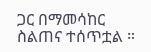ጋር በማመሳከር
ስልጠና ተሰጥቷል ።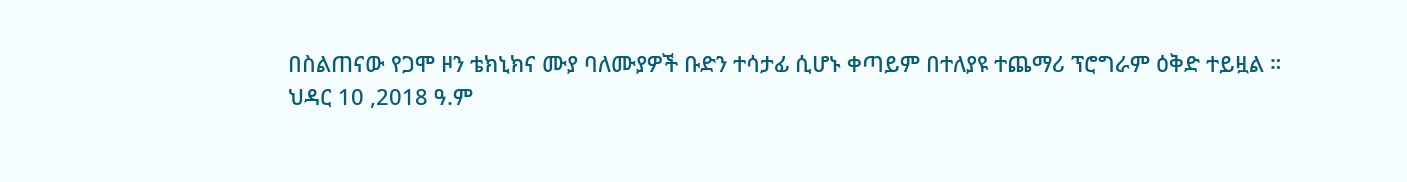በስልጠናው የጋሞ ዞን ቴክኒክና ሙያ ባለሙያዎች ቡድን ተሳታፊ ሲሆኑ ቀጣይም በተለያዩ ተጨማሪ ፕሮግራም ዕቅድ ተይዟል ።
ህዳር 10 ,2018 ዓ.ም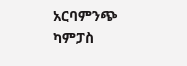አርባምንጭ ካምፓስ